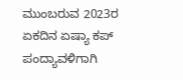ಮುಂಬರುವ 2023ರ ಏಕದಿನ ಏಷ್ಯಾ ಕಪ್ ಪಂದ್ಯಾವಳಿಗಾಗಿ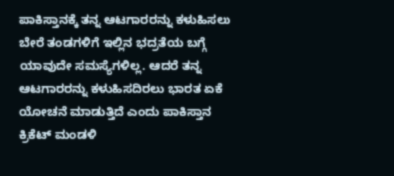ಪಾಕಿಸ್ತಾನಕ್ಕೆ ತನ್ನ ಆಟಗಾರರನ್ನು ಕಳುಹಿಸಲು ಬೇರೆ ತಂಡಗಳಿಗೆ ಇಲ್ಲಿನ ಭದ್ರತೆಯ ಬಗ್ಗೆ ಯಾವುದೇ ಸಮಸ್ಯೆಗಳಿಲ್ಲ. ಆದರೆ ತನ್ನ ಆಟಗಾರರನ್ನು ಕಳುಹಿಸದಿರಲು ಭಾರತ ಏಕೆ ಯೋಚನೆ ಮಾಡುತ್ತಿದೆ ಎಂದು ಪಾಕಿಸ್ತಾನ ಕ್ರಿಕೆಟ್ ಮಂಡಳಿ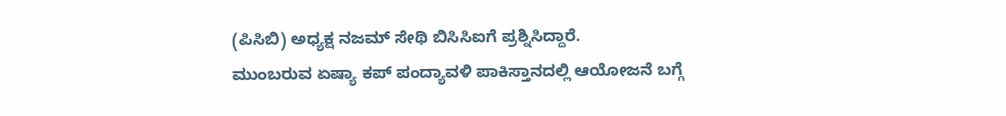(ಪಿಸಿಬಿ) ಅಧ್ಯಕ್ಷ ನಜಮ್ ಸೇಥಿ ಬಿಸಿಸಿಐಗೆ ಪ್ರಶ್ನಿಸಿದ್ದಾರೆ.
ಮುಂಬರುವ ಏಷ್ಯಾ ಕಪ್ ಪಂದ್ಯಾವಳಿ ಪಾಕಿಸ್ತಾನದಲ್ಲಿ ಆಯೋಜನೆ ಬಗ್ಗೆ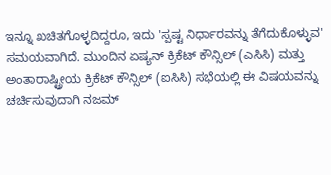ಇನ್ನೂ ಖಚಿತಗೊಳ್ಳದಿದ್ದರೂ, ಇದು 'ಸ್ಪಷ್ಟ ನಿರ್ಧಾರವನ್ನು ತೆಗೆದುಕೊಳ್ಳುವ' ಸಮಯವಾಗಿದೆ. ಮುಂದಿನ ಏಷ್ಯನ್ ಕ್ರಿಕೆಟ್ ಕೌನ್ಸಿಲ್ (ಎಸಿಸಿ) ಮತ್ತು ಅಂತಾರಾಷ್ಟ್ರೀಯ ಕ್ರಿಕೆಟ್ ಕೌನ್ಸಿಲ್ (ಐಸಿಸಿ) ಸಭೆಯಲ್ಲಿ ಈ ವಿಷಯವನ್ನು ಚರ್ಚಿಸುವುದಾಗಿ ನಜಮ್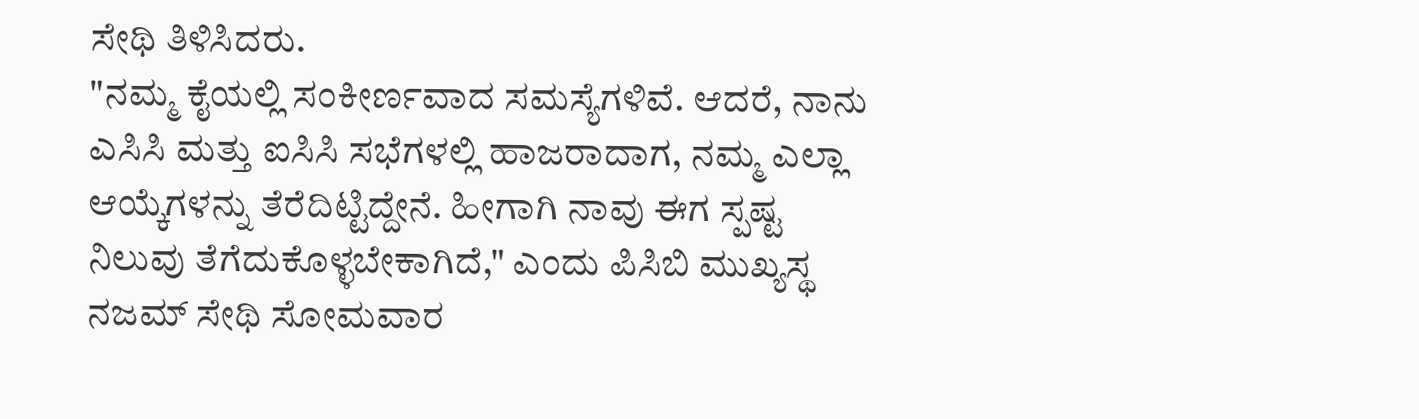ಸೇಥಿ ತಿಳಿಸಿದರು.
"ನಮ್ಮ ಕೈಯಲ್ಲಿ ಸಂಕೀರ್ಣವಾದ ಸಮಸ್ಯೆಗಳಿವೆ. ಆದರೆ, ನಾನು ಎಸಿಸಿ ಮತ್ತು ಐಸಿಸಿ ಸಭೆಗಳಲ್ಲಿ ಹಾಜರಾದಾಗ, ನಮ್ಮ ಎಲ್ಲಾ ಆಯ್ಕೆಗಳನ್ನು ತೆರೆದಿಟ್ಟಿದ್ದೇನೆ. ಹೀಗಾಗಿ ನಾವು ಈಗ ಸ್ಪಷ್ಟ ನಿಲುವು ತೆಗೆದುಕೊಳ್ಳಬೇಕಾಗಿದೆ," ಎಂದು ಪಿಸಿಬಿ ಮುಖ್ಯಸ್ಥ ನಜಮ್ ಸೇಥಿ ಸೋಮವಾರ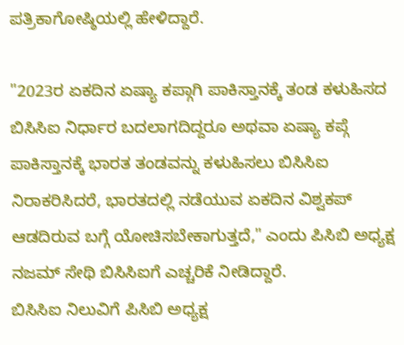ಪತ್ರಿಕಾಗೋಷ್ಠಿಯಲ್ಲಿ ಹೇಳಿದ್ದಾರೆ.

"2023ರ ಏಕದಿನ ಏಷ್ಯಾ ಕಪ್ಗಾಗಿ ಪಾಕಿಸ್ತಾನಕ್ಕೆ ತಂಡ ಕಳುಹಿಸದ ಬಿಸಿಸಿಐ ನಿರ್ಧಾರ ಬದಲಾಗದಿದ್ದರೂ ಅಥವಾ ಏಷ್ಯಾ ಕಪ್ಗೆ ಪಾಕಿಸ್ತಾನಕ್ಕೆ ಭಾರತ ತಂಡವನ್ನು ಕಳುಹಿಸಲು ಬಿಸಿಸಿಐ ನಿರಾಕರಿಸಿದರೆ, ಭಾರತದಲ್ಲಿ ನಡೆಯುವ ಏಕದಿನ ವಿಶ್ವಕಪ್ ಆಡದಿರುವ ಬಗ್ಗೆ ಯೋಚಿಸಬೇಕಾಗುತ್ತದೆ," ಎಂದು ಪಿಸಿಬಿ ಅಧ್ಯಕ್ಷ ನಜಮ್ ಸೇಥಿ ಬಿಸಿಸಿಐಗೆ ಎಚ್ಚರಿಕೆ ನೀಡಿದ್ದಾರೆ.
ಬಿಸಿಸಿಐ ನಿಲುವಿಗೆ ಪಿಸಿಬಿ ಅಧ್ಯಕ್ಷ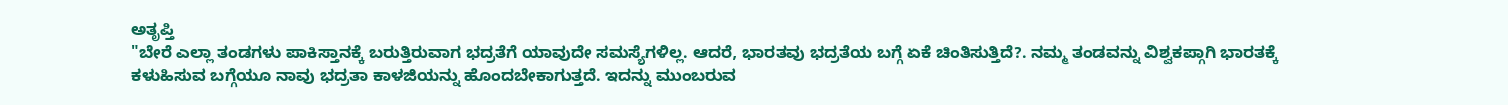ಅತೃಪ್ತಿ
"ಬೇರೆ ಎಲ್ಲಾ ತಂಡಗಳು ಪಾಕಿಸ್ತಾನಕ್ಕೆ ಬರುತ್ತಿರುವಾಗ ಭದ್ರತೆಗೆ ಯಾವುದೇ ಸಮಸ್ಯೆಗಳಿಲ್ಲ. ಆದರೆ, ಭಾರತವು ಭದ್ರತೆಯ ಬಗ್ಗೆ ಏಕೆ ಚಿಂತಿಸುತ್ತಿದೆ?. ನಮ್ಮ ತಂಡವನ್ನು ವಿಶ್ವಕಪ್ಗಾಗಿ ಭಾರತಕ್ಕೆ ಕಳುಹಿಸುವ ಬಗ್ಗೆಯೂ ನಾವು ಭದ್ರತಾ ಕಾಳಜಿಯನ್ನು ಹೊಂದಬೇಕಾಗುತ್ತದೆ. ಇದನ್ನು ಮುಂಬರುವ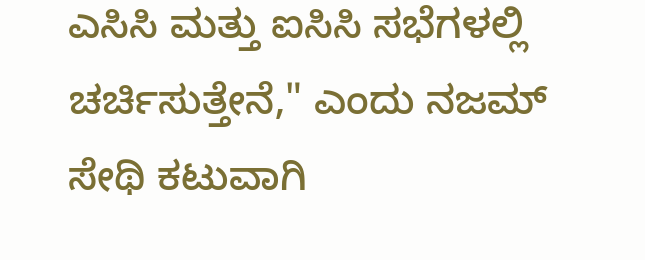ಎಸಿಸಿ ಮತ್ತು ಐಸಿಸಿ ಸಭೆಗಳಲ್ಲಿ ಚರ್ಚಿಸುತ್ತೇನೆ," ಎಂದು ನಜಮ್ ಸೇಥಿ ಕಟುವಾಗಿ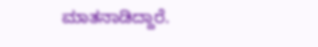ಮಾತನಾಡಿದ್ದಾರೆ.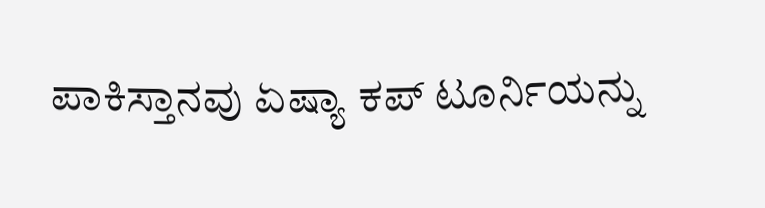ಪಾಕಿಸ್ತಾನವು ಏಷ್ಯಾ ಕಪ್ ಟೂರ್ನಿಯನ್ನು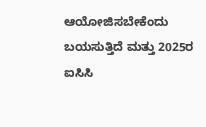ಆಯೋಜಿಸಬೇಕೆಂದು ಬಯಸುತ್ತಿದೆ ಮತ್ತು 2025ರ ಐಸಿಸಿ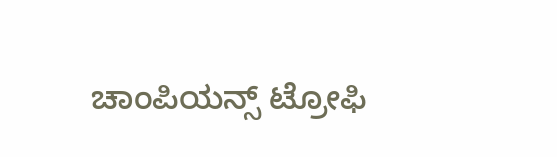ಚಾಂಪಿಯನ್ಸ್ ಟ್ರೋಫಿ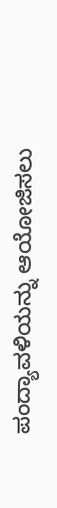ಪಂದ್ಯಾವಳಿಯನ್ನು ಆಯೋಜಿಸಲು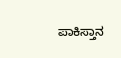ಪಾಕಿಸ್ತಾನ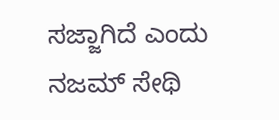ಸಜ್ಜಾಗಿದೆ ಎಂದು ನಜಮ್ ಸೇಥಿ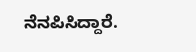ನೆನಪಿಸಿದ್ದಾರೆ.